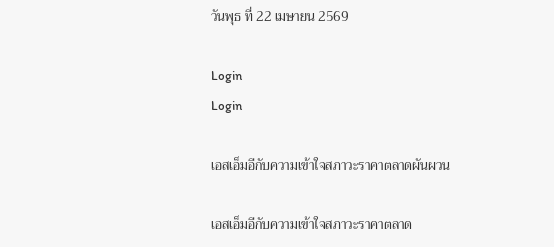วันพุธ ที่ 22 เมษายน 2569

Login
Login

เอสเอ็มอีกับความเข้าใจสภาวะราคาตลาดผันผวน

เอสเอ็มอีกับความเข้าใจสภาวะราคาตลาด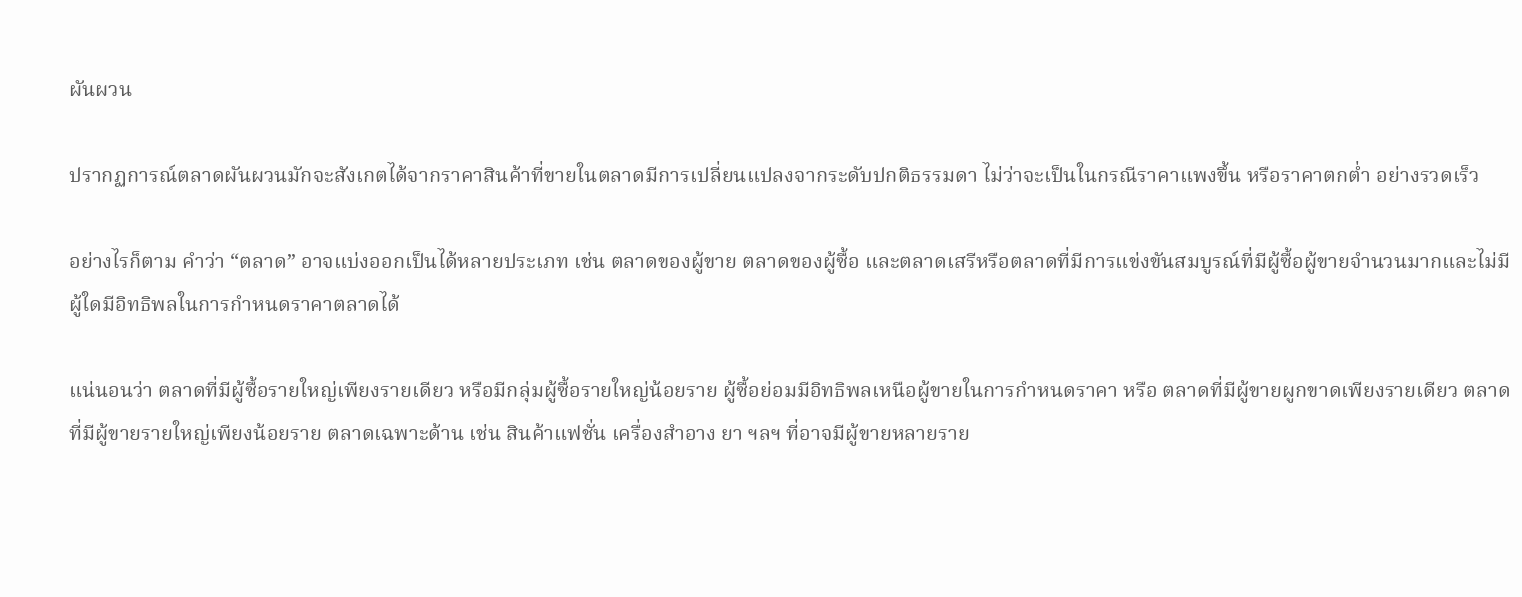ผันผวน

ปรากฏการณ์ตลาดผันผวนมักจะสังเกตได้จากราคาสินค้าที่ขายในตลาดมีการเปลี่ยนแปลงจากระดับปกติธรรมดา ไม่ว่าจะเป็นในกรณีราคาแพงขึ้น หรือราคาตกต่ำ อย่างรวดเร็ว

อย่างไรก็ตาม คำว่า “ตลาด” อาจแบ่งออกเป็นได้หลายประเภท เช่น ตลาดของผู้ขาย ตลาดของผู้ซื้อ และตลาดเสรีหรือตลาดที่มีการแข่งขันสมบูรณ์ที่มีผู้ซื้อผู้ขายจำนวนมากและไม่มีผู้ใดมีอิทธิพลในการกำหนดราคาตลาดได้

แน่นอนว่า ตลาดที่มีผู้ซื้อรายใหญ่เพียงรายเดียว หรือมีกลุ่มผู้ซื้อรายใหญ่น้อยราย ผู้ซื้อย่อมมีอิทธิพลเหนือผู้ขายในการกำหนดราคา หรือ ตลาดที่มีผู้ขายผูกขาดเพียงรายเดียว ตลาดที่มีผู้ขายรายใหญ่เพียงน้อยราย ตลาดเฉพาะด้าน เช่น สินค้าแฟชั่น เครื่องสำอาง ยา ฯลฯ ที่อาจมีผู้ขายหลายราย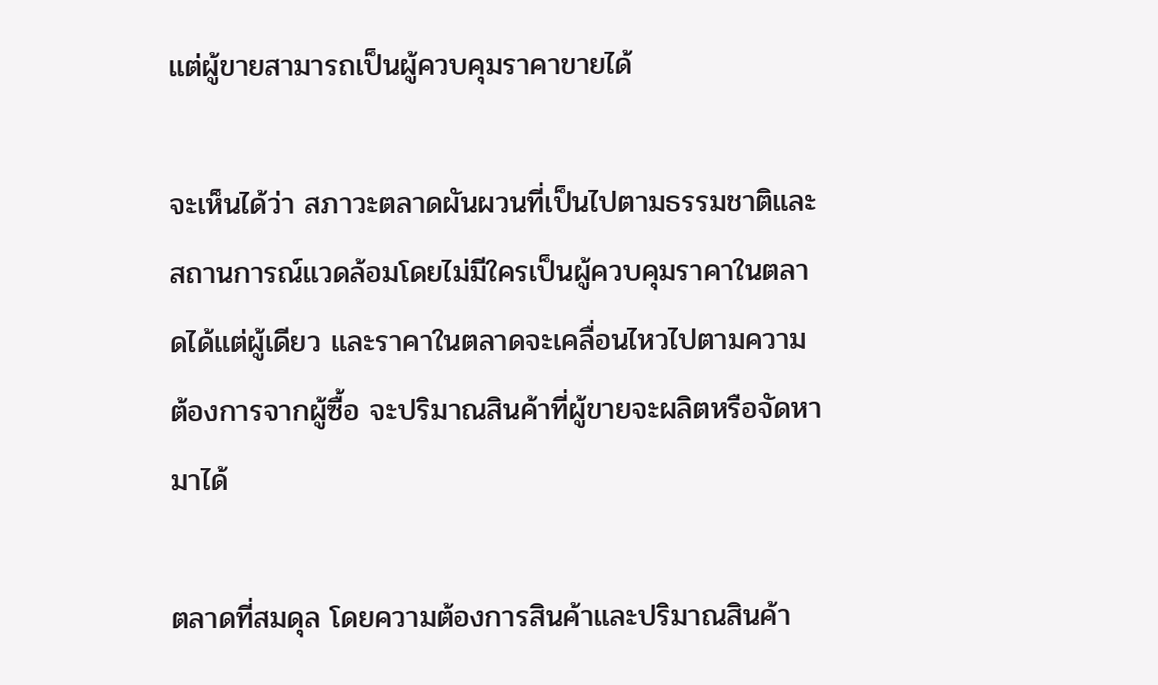แต่ผู้ขายสามารถเป็นผู้ควบคุมราคาขายได้

จะเห็นได้ว่า สภาวะตลาดผันผวนที่เป็นไปตามธรรมชาติและสถานการณ์แวดล้อมโดยไม่มีใครเป็นผู้ควบคุมราคาในตลาดได้แต่ผู้เดียว และราคาในตลาดจะเคลื่อนไหวไปตามความต้องการจากผู้ซื้อ จะปริมาณสินค้าที่ผู้ขายจะผลิตหรือจัดหามาได้

ตลาดที่สมดุล โดยความต้องการสินค้าและปริมาณสินค้า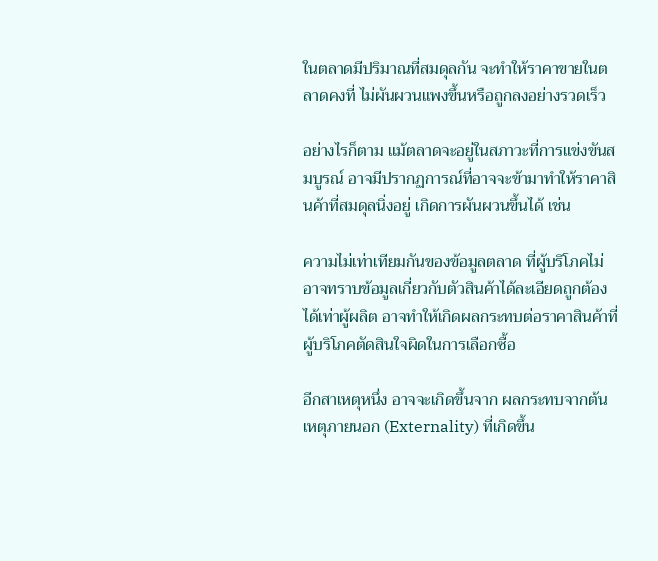ในตลาดมีปริมาณที่สมดุลกัน จะทำให้ราคาขายในตลาดคงที่ ไม่ผันผวนแพงขึ้นหรือถูกลงอย่างรวดเร็ว

อย่างไรก็ตาม แม้ตลาดจะอยู่ในสภาวะที่การแข่งขันสมบูรณ์ อาจมีปรากฏการณ์ที่อาจจะข้ามาทำให้ราคาสินค้าที่สมดุลนิ่งอยู่ เกิดการผันผวนขึ้นได้ เช่น

ความไม่เท่าเทียมกันของข้อมูลตลาด ที่ผู้บริโภคไม่อาจทราบข้อมูลเกี่ยวกับตัวสินค้าได้ละเอียดถูกต้องได้เท่าผู้ผลิต อาจทำให้เกิดผลกระทบต่อราคาสินค้าที่ผู้บริโภคตัดสินใจผิดในการเลือกซื้อ

อีกสาเหตุหนึ่ง อาจจะเกิดขึ้นจาก ผลกระทบจากต้นเหตุภายนอก (Externality) ที่เกิดขึ้น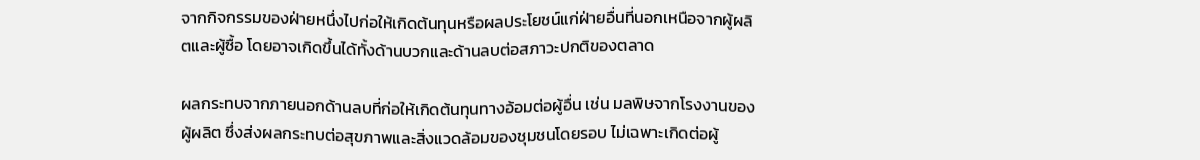จากกิจกรรมของฝ่ายหนึ่งไปก่อให้เกิดต้นทุนหรือผลประโยชน์แก่ฝ่ายอื่นที่นอกเหนือจากผู้ผลิตและผู้ซื้อ โดยอาจเกิดขึ้นได้ทั้งด้านบวกและด้านลบต่อสภาวะปกติของตลาด

ผลกระทบจากภายนอกด้านลบที่ก่อให้เกิดต้นทุนทางอ้อมต่อผู้อื่น เช่น มลพิษจากโรงงานของผู้ผลิต ซึ่งส่งผลกระทบต่อสุขภาพและสิ่งแวดล้อมของชุมชนโดยรอบ ไม่เฉพาะเกิดต่อผู้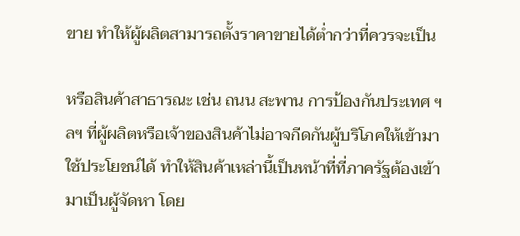ขาย ทำให้ผู้ผลิตสามารถตั้งราคาขายได้ต่ำกว่าที่ควรจะเป็น

หรือสินค้าสาธารณะ เช่น ถนน สะพาน การป้องกันประเทศ ฯลฯ ที่ผู้ผลิตหรือเจ้าของสินค้าไม่อาจกีดกันผู้บริโภคให้เข้ามาใช้ประโยชน์ได้ ทำให้สินค้าเหล่านี้เป็นหน้าที่ที่ภาครัฐต้องเข้ามาเป็นผู้จัดหา โดย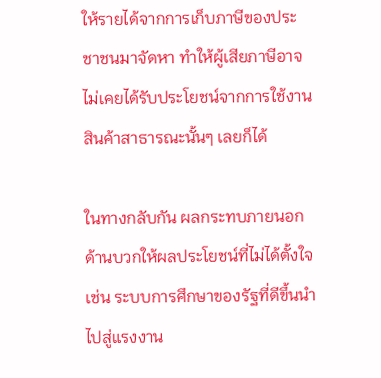ให้รายได้จากการเก็บภาษีของประชาชนมาจัดหา ทำให้ผู้เสียภาษีอาจไม่เคยได้รับประโยชน์จากการใช้งานสินค้าสาธารณะนั้นๆ เลยก็ได้

ในทางกลับกัน ผลกระทบภายนอกด้านบวกให้ผลประโยชน์ที่ไม่ได้ตั้งใจ เช่น ระบบการศึกษาของรัฐที่ดีขึ้นนำไปสู่แรงงาน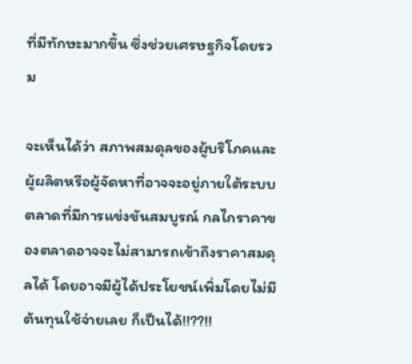ที่มีทักษะมากขึ้น ซึ่งช่วยเศรษฐกิจโดยรวม

จะเห็นได้ว่า สภาพสมดุลของผู้บริโภคและผู้ผลิตหรือผู้จัดหาที่อาจจะอยู่ภายใต้ระบบตลาดที่มีการแข่งขันสมบูรณ์ กลไกราคาของตลาดอาจจะไม่สามารถเข้าถึงราคาสมดุลได้ โดยอาจมีผู้ได้ประโยชน์เพิ่มโดยไม่มีต้นทุนใช้จ่ายเลย ก็เป็นได้!!??!!